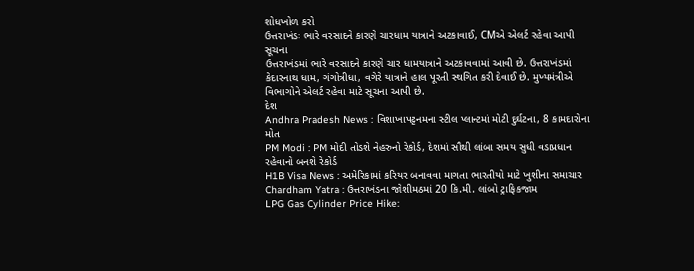શોધખોળ કરો
ઉત્તરાખંડઃ ભારે વરસાદને કારણે ચારધામ યાત્રાને અટકાવાઈ, CMએ એલર્ટ રહેવા આપી સૂચના
ઉત્તરાખંડમાં ભારે વરસાદને કારણે ચાર ધામયાત્રાને અટકાવવામાં આવી છે. ઉત્તરાખંડમાં કેદારનાથ ધામ, ગંગોત્રીધા, વગેરે યાત્રાને હાલ પૂરતી સ્થગિત કરી દેવાઈ છે. મુખ્યમંત્રીએ વિભાગોને એલર્ટ રહેવા માટે સૂચના આપી છે.
દેશ
Andhra Pradesh News : વિશાખાપટ્ટનમના સ્ટીલ પ્લાન્ટમાં મોટી દુર્ઘટના, 8 કામદારોના મોત
PM Modi : PM મોદી તોડશે નેહરુનો રેકોર્ડ, દેશમાં સૌથી લાંબા સમય સુધી વડાપ્રધાન રહેવાનો બનશે રેકોર્ડ
H1B Visa News : અમેરિકામાં કરિયર બનાવવા માગતા ભારતીયો માટે ખુશીના સમાચાર
Chardham Yatra : ઉત્તરાખંડના જોશીમઠમાં 20 કિ.મી. લાંબો ટ્રાફિકજામ
LPG Gas Cylinder Price Hike: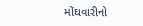મોંઘવારીનો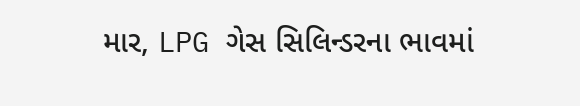માર, LPG ગેસ સિલિન્ડરના ભાવમાં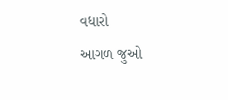વધારો
આગળ જુઓ